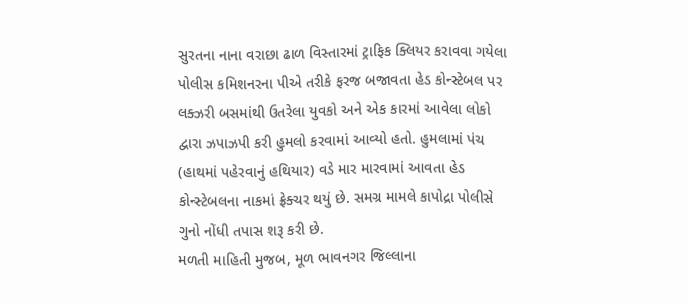સુરતના નાના વરાછા ઢાળ વિસ્તારમાં ટ્રાફિક ક્લિયર કરાવવા ગયેલા પોલીસ કમિશનરના પીએ તરીકે ફરજ બજાવતા હેડ કોન્સ્ટેબલ પર લક્ઝરી બસમાંથી ઉતરેલા યુવકો અને એક કારમાં આવેલા લોકો દ્વારા ઝપાઝપી કરી હુમલો કરવામાં આવ્યો હતો. હુમલામાં પંચ (હાથમાં પહેરવાનું હથિયાર) વડે માર મારવામાં આવતા હેડ કોન્સ્ટેબલના નાકમાં ફ્રેક્ચર થયું છે. સમગ્ર મામલે કાપોદ્રા પોલીસે ગુનો નોંધી તપાસ શરૂ કરી છે.
મળતી માહિતી મુજબ, મૂળ ભાવનગર જિલ્લાના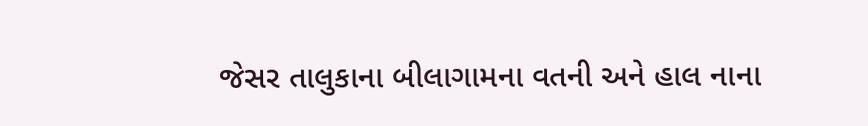જેસર તાલુકાના બીલાગામના વતની અને હાલ નાના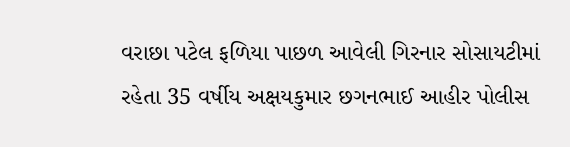વરાછા પટેલ ફળિયા પાછળ આવેલી ગિરનાર સોસાયટીમાં રહેતા 35 વર્ષીય અક્ષયકુમાર છગનભાઈ આહીર પોલીસ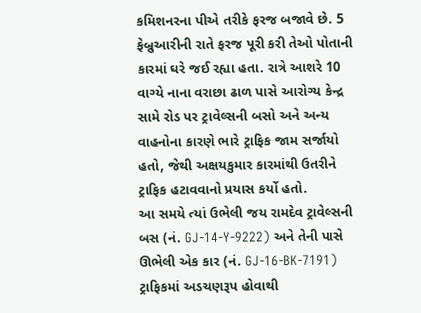કમિશનરના પીએ તરીકે ફરજ બજાવે છે. 5 ફેબ્રુઆરીની રાતે ફરજ પૂરી કરી તેઓ પોતાની કારમાં ઘરે જઈ રહ્યા હતા. રાત્રે આશરે 10 વાગ્યે નાના વરાછા ઢાળ પાસે આરોગ્ય કેન્દ્ર સામે રોડ પર ટ્રાવેલ્સની બસો અને અન્ય વાહનોના કારણે ભારે ટ્રાફિક જામ સર્જાયો હતો, જેથી અક્ષયકુમાર કારમાંથી ઉતરીને ટ્રાફિક હટાવવાનો પ્રયાસ કર્યો હતો.
આ સમયે ત્યાં ઉભેલી જય રામદેવ ટ્રાવેલ્સની બસ (નં. GJ-14-Y-9222) અને તેની પાસે ઊભેલી એક કાર (નં. GJ-16-BK-7191) ટ્રાફિકમાં અડચણરૂપ હોવાથી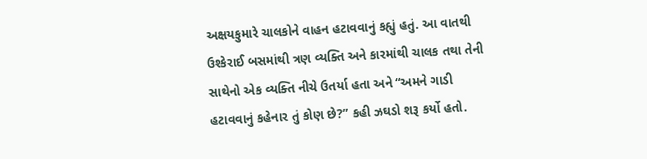અક્ષયકુમારે ચાલકોને વાહન હટાવવાનું કહ્યું હતું. આ વાતથી ઉશ્કેરાઈ બસમાંથી ત્રણ વ્યક્તિ અને કારમાંથી ચાલક તથા તેની સાથેનો એક વ્યક્તિ નીચે ઉતર્યા હતા અને “અમને ગાડી હટાવવાનું કહેનાર તું કોણ છે?” કહી ઝઘડો શરૂ કર્યો હતો.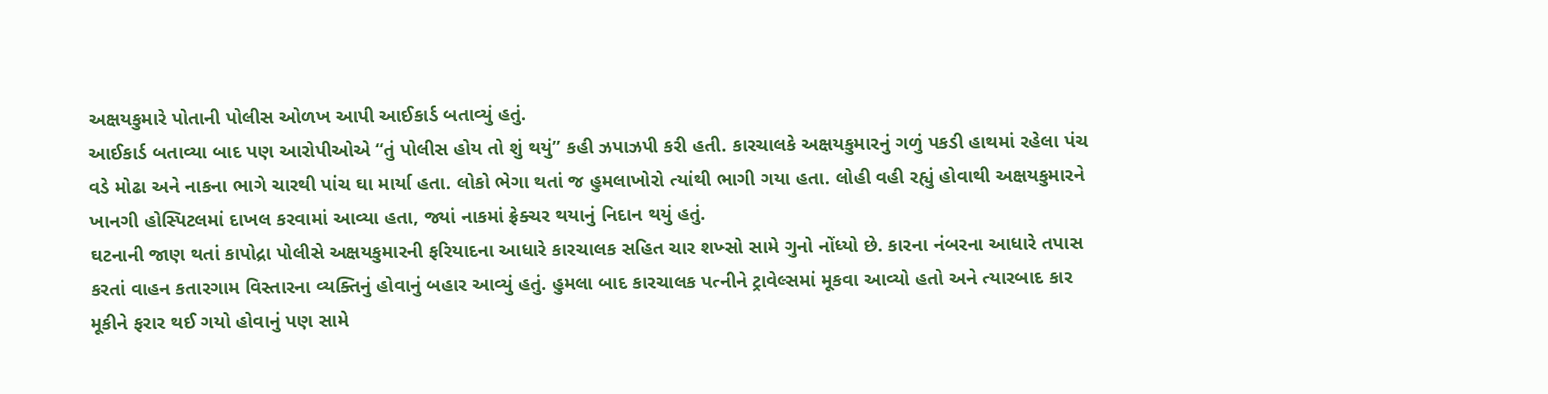અક્ષયકુમારે પોતાની પોલીસ ઓળખ આપી આઈકાર્ડ બતાવ્યું હતું.
આઈકાર્ડ બતાવ્યા બાદ પણ આરોપીઓએ “તું પોલીસ હોય તો શું થયું” કહી ઝપાઝપી કરી હતી. કારચાલકે અક્ષયકુમારનું ગળું પકડી હાથમાં રહેલા પંચ વડે મોઢા અને નાકના ભાગે ચારથી પાંચ ઘા માર્યા હતા. લોકો ભેગા થતાં જ હુમલાખોરો ત્યાંથી ભાગી ગયા હતા. લોહી વહી રહ્યું હોવાથી અક્ષયકુમારને ખાનગી હોસ્પિટલમાં દાખલ કરવામાં આવ્યા હતા, જ્યાં નાકમાં ફ્રેક્ચર થયાનું નિદાન થયું હતું.
ઘટનાની જાણ થતાં કાપોદ્રા પોલીસે અક્ષયકુમારની ફરિયાદના આધારે કારચાલક સહિત ચાર શખ્સો સામે ગુનો નોંધ્યો છે. કારના નંબરના આધારે તપાસ કરતાં વાહન કતારગામ વિસ્તારના વ્યક્તિનું હોવાનું બહાર આવ્યું હતું. હુમલા બાદ કારચાલક પત્નીને ટ્રાવેલ્સમાં મૂકવા આવ્યો હતો અને ત્યારબાદ કાર મૂકીને ફરાર થઈ ગયો હોવાનું પણ સામે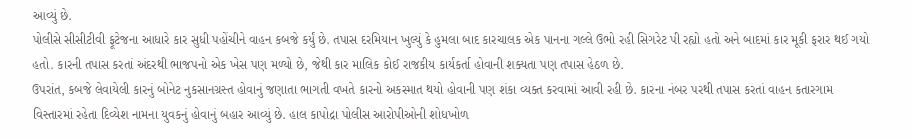આવ્યું છે.
પોલીસે સીસીટીવી ફૂટેજના આધારે કાર સુધી પહોંચીને વાહન કબજે કર્યું છે. તપાસ દરમિયાન ખુલ્યું કે હુમલા બાદ કારચાલક એક પાનના ગલ્લે ઉભો રહી સિગરેટ પી રહ્યો હતો અને બાદમાં કાર મૂકી ફરાર થઈ ગયો હતો. કારની તપાસ કરતાં અંદરથી ભાજપનો એક ખેસ પણ મળ્યો છે, જેથી કાર માલિક કોઈ રાજકીય કાર્યકર્તા હોવાની શક્યતા પણ તપાસ હેઠળ છે.
ઉપરાંત, કબજે લેવાયેલી કારનું બોનેટ નુકસાનગ્રસ્ત હોવાનું જણાતા ભાગતી વખતે કારનો અકસ્માત થયો હોવાની પણ શંકા વ્યક્ત કરવામાં આવી રહી છે. કારના નંબર પરથી તપાસ કરતાં વાહન કતારગામ વિસ્તારમાં રહેતા દિવ્યેશ નામના યુવકનું હોવાનું બહાર આવ્યું છે. હાલ કાપોદ્રા પોલીસ આરોપીઓની શોધખોળ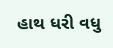હાથ ધરી વધુ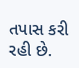તપાસ કરી રહી છે.